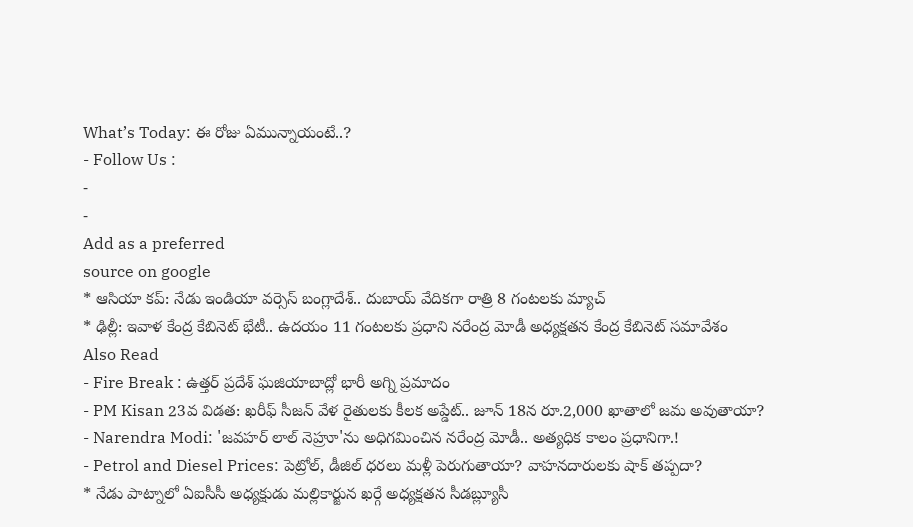What’s Today: ఈ రోజు ఏమున్నాయంటే..?
- Follow Us :
-
-
Add as a preferred
source on google
* ఆసియా కప్: నేడు ఇండియా వర్సెస్ బంగ్లాదేశ్.. దుబాయ్ వేదికగా రాత్రి 8 గంటలకు మ్యాచ్
* ఢిల్లీ: ఇవాళ కేంద్ర కేబినెట్ భేటీ.. ఉదయం 11 గంటలకు ప్రధాని నరేంద్ర మోడీ అధ్యక్షతన కేంద్ర కేబినెట్ సమావేశం
Also Read
- Fire Break : ఉత్తర్ ప్రదేశ్ ఘజియాబాద్లో భారీ అగ్ని ప్రమాదం
- PM Kisan 23వ విడత: ఖరీఫ్ సీజన్ వేళ రైతులకు కీలక అప్డేట్.. జూన్ 18న రూ.2,000 ఖాతాలో జమ అవుతాయా?
- Narendra Modi: 'జవహర్ లాల్ నెహ్రూ'ను అధిగమించిన నరేంద్ర మోడీ.. అత్యధిక కాలం ప్రధానిగా.!
- Petrol and Diesel Prices: పెట్రోల్, డీజిల్ ధరలు మళ్లీ పెరుగుతాయా? వాహనదారులకు షాక్ తప్పదా?
* నేడు పాట్నాలో ఏఐసీసీ అధ్యక్షుడు మల్లికార్జున ఖర్గే అధ్యక్షతన సీడబ్ల్యూసీ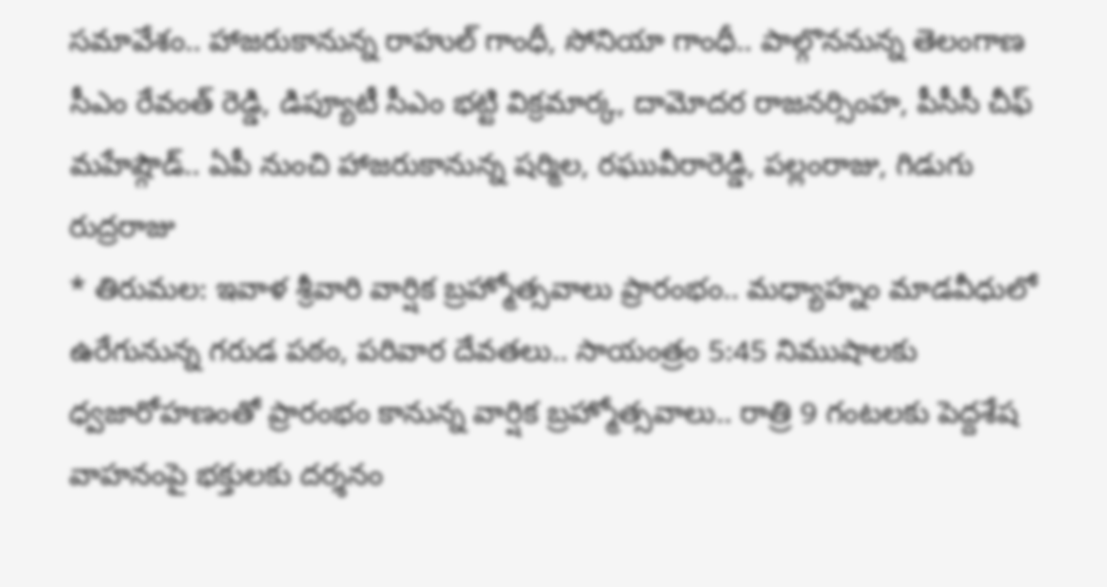సమావేశం.. హాజరుకానున్న రాహుల్ గాంధీ, సోనియా గాంధీ.. పాల్గొననున్న తెలంగాణ సీఎం రేవంత్ రెడ్డి, డిప్యూటీ సీఎం భట్టి విక్రమార్క, దామోదర రాజనర్సింహ, పీసీసీ చీఫ్ మహేష్గౌడ్.. ఏపీ నుంచి హాజరుకానున్న షర్మిల, రఘువీరారెడ్డి, పల్లంరాజు, గిడుగు రుద్రరాజు
* తిరుమల: ఇవాళ శ్రీవారి వార్షిక బ్రహ్మోత్సవాలు ప్రారంభం.. మధ్యాహ్నం మాడవీధులో ఉరేగునున్న గరుడ పఠం, పరివార దేవతలు.. సాయంత్రం 5:45 నిముషాలకు ధ్వజారోహణంతో ప్రారంభం కానున్న వార్షిక బ్రహ్మోత్సవాలు.. రాత్రి 9 గంటలకు పెద్దశేష వాహనంపై భక్తులకు దర్శనం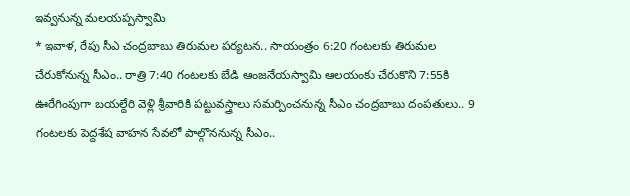ఇవ్వనున్న మలయప్పస్వామి
* ఇవాళ, రేపు సీఎ చంద్రబాబు తిరుమల పర్యటన.. సాయంత్రం 6:20 గంటలకు తిరుమల చేరుకోనున్న సీఎం.. రాత్రి 7:40 గంటలకు బేడి ఆంజనేయస్వామి ఆలయంకు చేరుకొని 7:55కి ఊరేగింపుగా బయల్దేరి వెళ్లి శ్రీవారికి పట్టువస్త్రాలు సమర్పించనున్న సీఎం చంద్రబాబు దంపతులు.. 9 గంటలకు పెద్దశేష వాహన సేవలో పాల్గొననున్న సీఎం..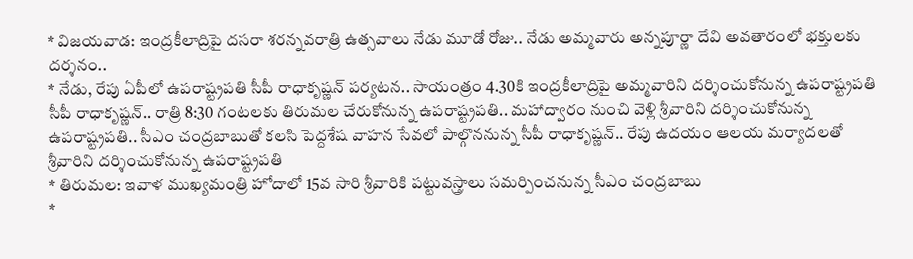* విజయవాడ: ఇంద్రకీలాద్రిపై దసరా శరన్నవరాత్రి ఉత్సవాలు నేడు మూడో రోజు.. నేడు అమ్మవారు అన్నపూర్ణా దేవి అవతారంలో భక్తులకు దర్శనం..
* నేడు, రేపు ఏపీలో ఉపరాష్ట్రపతి సీపీ రాధాకృష్ణన్ పర్యటన.. సాయంత్రం 4.30కి ఇంద్రకీలాద్రిపై అమ్మవారిని దర్శించుకోనున్న ఉపరాష్ట్రపతి సీపీ రాధాకృష్ణన్.. రాత్రి 8:30 గంటలకు తిరుమల చేరుకోనున్న ఉపరాష్ట్రపతి.. మహాద్వారం నుంచి వెళ్లి శ్రీవారిని దర్శించుకోనున్న ఉపరాష్ట్రపతి.. సీఎం చంద్రబాబుతో కలసి పెద్దశేష వాహన సేవలో పాల్గొననున్న సీపీ రాధాకృష్ణన్.. రేపు ఉదయం ఆలయ మర్యాదలతో శ్రీవారిని దర్శించుకోనున్న ఉపరాష్ట్రపతి
* తిరుమల: ఇవాళ ముఖ్యమంత్రి హోదాలో 15వ సారి శ్రీవారికి పట్టువస్త్రాలు సమర్పించనున్న సీఎం చంద్రబాబు
*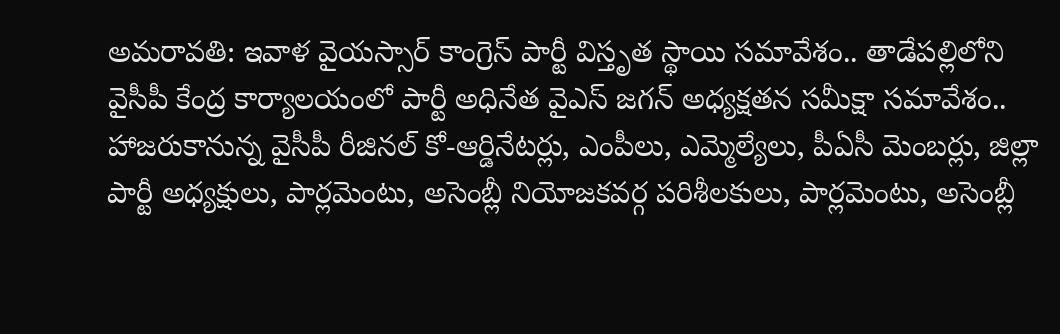అమరావతి: ఇవాళ వైయస్సార్ కాంగ్రెస్ పార్టీ విస్తృత స్థాయి సమావేశం.. తాడేపల్లిలోని వైసీపీ కేంద్ర కార్యాలయంలో పార్టీ అధినేత వైఎస్ జగన్ అధ్యక్షతన సమీక్షా సమావేశం.. హాజరుకానున్న వైసీపీ రీజినల్ కో-ఆర్డినేటర్లు, ఎంపీలు, ఎమ్మెల్యేలు, పీఏసీ మెంబర్లు, జిల్లా పార్టీ అధ్యక్షులు, పార్లమెంటు, అసెంబ్లీ నియోజకవర్గ పరిశీలకులు, పార్లమెంటు, అసెంబ్లీ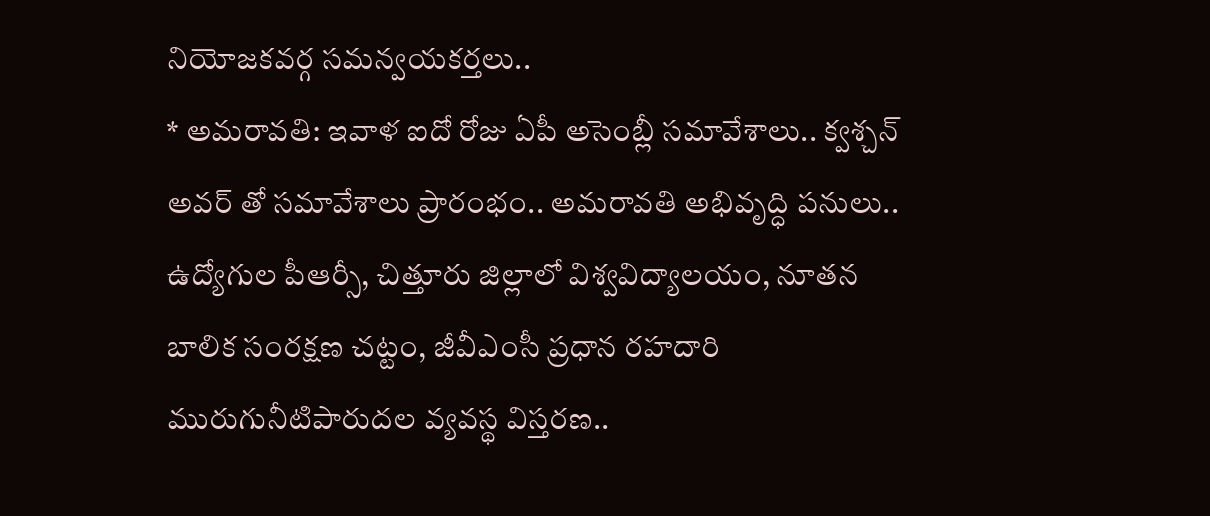నియోజకవర్గ సమన్వయకర్తలు..
* అమరావతి: ఇవాళ ఐదో రోజు ఏపీ అసెంబ్లీ సమావేశాలు.. క్వశ్చన్ అవర్ తో సమావేశాలు ప్రారంభం.. అమరావతి అభివృద్ధి పనులు.. ఉద్యోగుల పీఆర్సీ, చిత్తూరు జిల్లాలో విశ్వవిద్యాలయం, నూతన బాలిక సంరక్షణ చట్టం, జీవీఎంసీ ప్రధాన రహదారి మురుగునీటిపారుదల వ్యవస్థ విస్తరణ..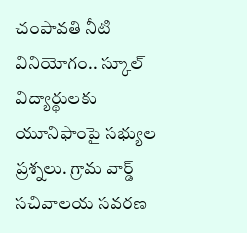చంపావతి నీటి వినియోగం.. స్కూల్ విద్యార్థులకు యూనిఫాంపై సభ్యుల ప్రశ్నలు. గ్రామ వార్డ్ సచివాలయ సవరణ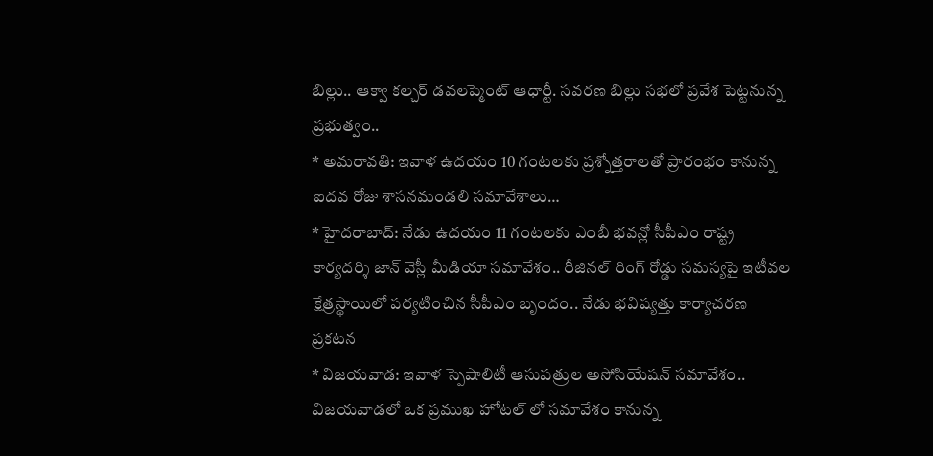బిల్లు.. ఆక్వా కల్చర్ డవలప్మెంట్ ఆధార్టీ. సవరణ బిల్లు సభలో ప్రవేశ పెట్టనున్న ప్రభుత్వం..
* అమరావతి: ఇవాళ ఉదయం 10 గంటలకు ప్రశ్నోత్తరాలతో ప్రారంభం కానున్న ఐదవ రోజు శాసనమండలి సమావేశాలు…
* హైదరాబాద్: నేడు ఉదయం 11 గంటలకు ఎంబీ భవన్లో సీపీఎం రాష్ట్ర కార్యదర్శి జాన్ వెస్లీ మీడియా సమావేశం.. రీజినల్ రింగ్ రోడ్డు సమస్యపై ఇటీవల క్షేత్రస్థాయిలో పర్యటించిన సీపీఎం బృందం.. నేడు భవిష్యత్తు కార్యాచరణ ప్రకటన
* విజయవాడ: ఇవాళ స్పెషాలిటీ ఆసుపత్రుల అసోసియేషన్ సమావేశం.. విజయవాడలో ఒక ప్రముఖ హోటల్ లో సమావేశం కానున్న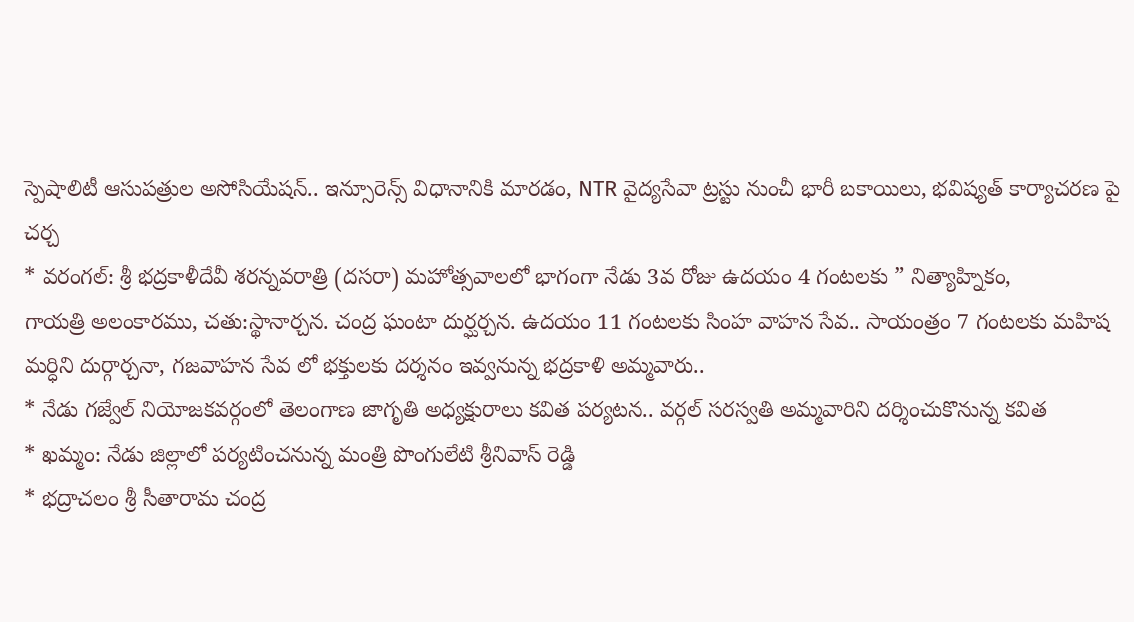స్పెషాలిటీ ఆసుపత్రుల అసోసియేషన్.. ఇన్సూరెన్స్ విధానానికి మారడం, NTR వైద్యసేవా ట్రస్టు నుంచీ భారీ బకాయిలు, భవిష్యత్ కార్యాచరణ పై చర్చ
* వరంగల్: శ్రీ భద్రకాళీదేవీ శరన్నవరాత్రి (దసరా) మహోత్సవాలలో భాగంగా నేడు 3వ రోజు ఉదయం 4 గంటలకు ” నిత్యాహ్నికం,
గాయత్రి అలంకారము, చతు:స్థానార్చన. చంద్ర ఘంటా దుర్ఘర్చన. ఉదయం 11 గంటలకు సింహ వాహన సేవ.. సాయంత్రం 7 గంటలకు మహిష మర్ధిని దుర్గార్చనా, గజవాహన సేవ లో భక్తులకు దర్శనం ఇవ్వనున్న భద్రకాళి అమ్మవారు..
* నేడు గజ్వేల్ నియోజకవర్గంలో తెలంగాణ జాగృతి అధ్యక్షురాలు కవిత పర్యటన.. వర్గల్ సరస్వతి అమ్మవారిని దర్శించుకొనున్న కవిత
* ఖమ్మం: నేడు జిల్లాలో పర్యటించనున్న మంత్రి పొంగులేటి శ్రీనివాస్ రెడ్డి
* భద్రాచలం శ్రీ సీతారామ చంద్ర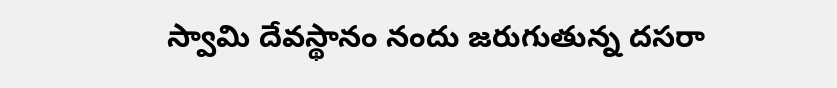స్వామి దేవస్థానం నందు జరుగుతున్న దసరా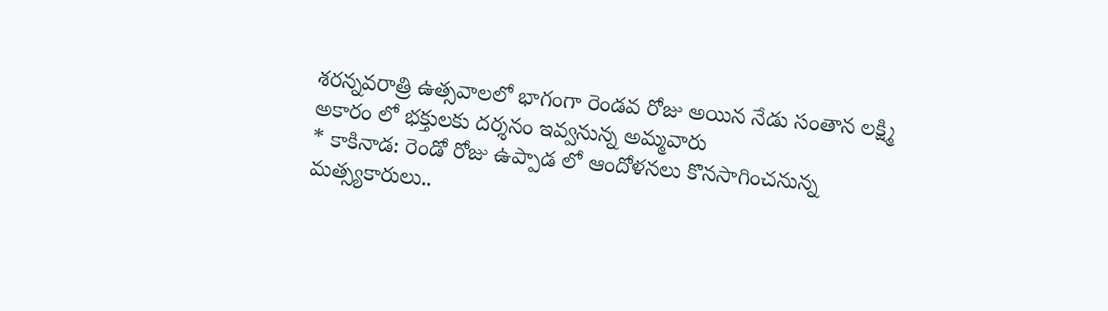శరన్నవరాత్రి ఉత్సవాలలో భాగంగా రెండవ రోజు అయిన నేడు సంతాన లక్ష్మి అకారం లో భక్తులకు దర్శనం ఇవ్వనున్న అమ్మవారు
* కాకినాడ: రెండో రోజు ఉప్పాడ లో ఆందోళనలు కొనసాగించనున్న మత్స్యకారులు..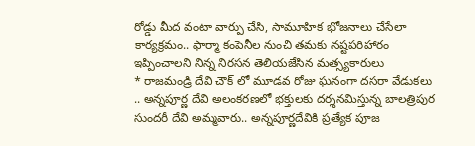రోడ్డు మీద వంటా వార్పు చేసి, సామూహిక భోజనాలు చేసేలా కార్యక్రమం.. ఫార్మా కంపెనీల నుంచి తమకు నష్టపరిహారం ఇప్పించాలని నిన్న నిరసన తెలియజేసిన మత్స్యకారులు
* రాజమండ్రి దేవి చౌక్ లో మూడవ రోజు ఘనంగా దసరా వేడుకలు .. అన్నపూర్ణ దేవి అలంకరణలో భక్తులకు దర్శనమిస్తున్న బాలత్రిపుర సుందరీ దేవి అమ్మవారు.. అన్నపూర్ణదేవికి ప్రత్యేక పూజ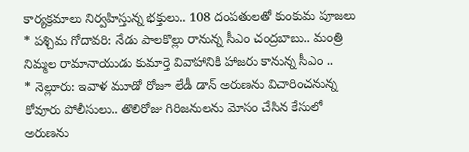కార్యక్రమాలు నిర్వహిస్తున్న భక్తులు.. 108 దంపతులతో కుంకుమ పూజలు
* పశ్చిమ గోదావరి: నేడు పాలకొల్లు రానున్న సీఎం చంద్రబాబు.. మంత్రి నిమ్మల రామానాయుడు కుమార్తె వివాహానికి హాజరు కానున్న సీఎం ..
* నెల్లూరు: ఇవాళ మూడో రోజూ లేడీ డాన్ అరుణను విచారించనున్న కోవూరు పోలీసులు.. తొలిరోజు గిరిజనులను మోసం చేసిన కేసులో అరుణను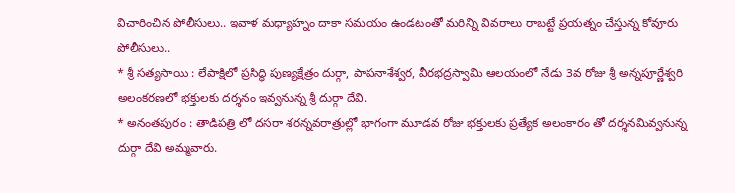విచారించిన పోలీసులు.. ఇవాళ మధ్యాహ్నం దాకా సమయం ఉండటంతో మరిన్ని వివరాలు రాబట్టే ప్రయత్నం చేస్తున్న కోవూరు పోలీసులు..
* శ్రీ సత్యసాయి : లేపాక్షిలో ప్రసిద్ధి పుణ్యక్షేత్రం దుర్గా, పాపనాశేశ్వర, వీరభద్రస్వామి ఆలయంలో నేడు 3వ రోజు శ్రీ అన్నపూర్ణేశ్వరి అలంకరణలో భక్తులకు దర్శనం ఇవ్వనున్న శ్రీ దుర్గా దేవి.
* అనంతపురం : తాడిపత్రి లో దసరా శరన్నవరాత్రుల్లో భాగంగా మూడవ రోజు భక్తులకు ప్రత్యేక అలంకారం తో దర్శనమివ్వనున్న దుర్గా దేవి అమ్మవారు.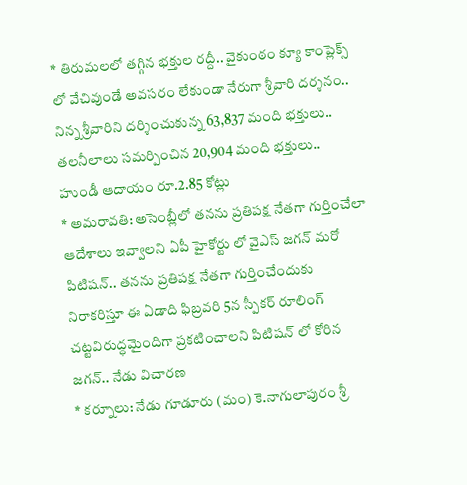* తిరుమలలో తగ్గిన భక్తుల రద్దీ.. వైకుంఠం క్యూ కాంప్లెక్స్ లో వేచివుండే అవసరం లేకుండా నేరుగా శ్రీవారి దర్శనం.. నిన్న శ్రీవారిని దర్శించుకున్న 63,837 మంది భక్తులు.. తలనీలాలు సమర్పించిన 20,904 మంది భక్తులు.. హుండీ ఆదాయం రూ.2.85 కోట్లు
* అమరావతి: అసెంబ్లీలో తనను ప్రతిపక్ష నేతగా గుర్తించేలా ఆదేశాలు ఇవ్వాలని ఏపీ హైకోర్టు లో వైఎస్ జగన్ మరో పిటిషన్.. తనను ప్రతిపక్ష నేతగా గుర్తించేందుకు నిరాకరిస్తూ ఈ ఏడాది ఫిబ్రవరి 5న స్పీకర్ రూలింగ్ చట్టవిరుద్ధమైందిగా ప్రకటించాలని పిటిషన్ లో కోరిన జగన్.. నేడు విచారణ
* కర్నూలు: నేడు గూడూరు (మం) కె.నాగులాపురం శ్రీ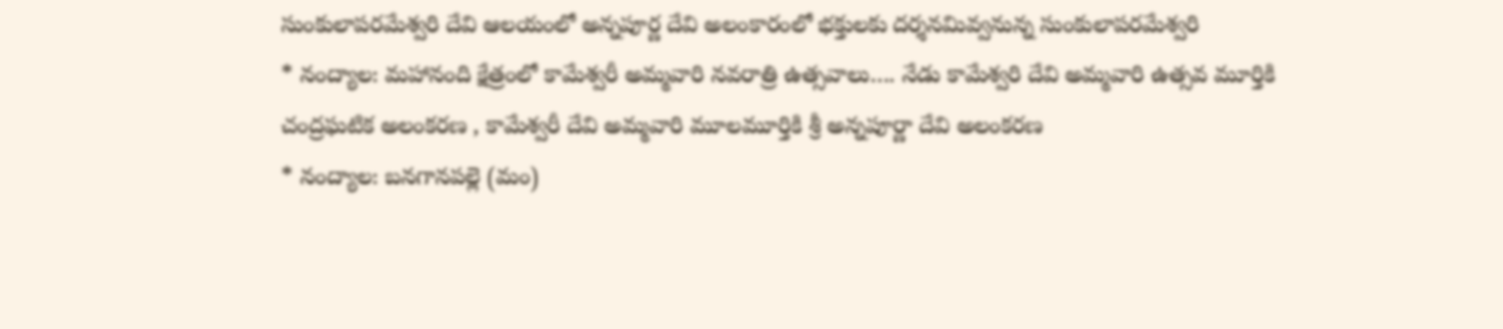సుంకులాపరమేశ్వరి దేవి ఆలయంలో అన్నపూర్ణ దేవి అలంకారంలో భక్తులకు దర్శనమివ్వనున్న సుంకులాపరమేశ్వరి
* నంద్యాల: మహానంది క్షేత్రంలో కామేశ్వరీ అమ్మవారి నవరాత్రి ఉత్సవాలు…. నేడు కామేశ్వరి దేవి అమ్మవారి ఉత్సవ మూర్తికి చంద్రఘటిక అలంకరణ , కామేశ్వరీ దేవి అమ్మవారి మూలమూర్తికి శ్రీ అన్నపూర్ణా దేవి అలంకరణ
* నంద్యాల: బనగానపల్లె (మం)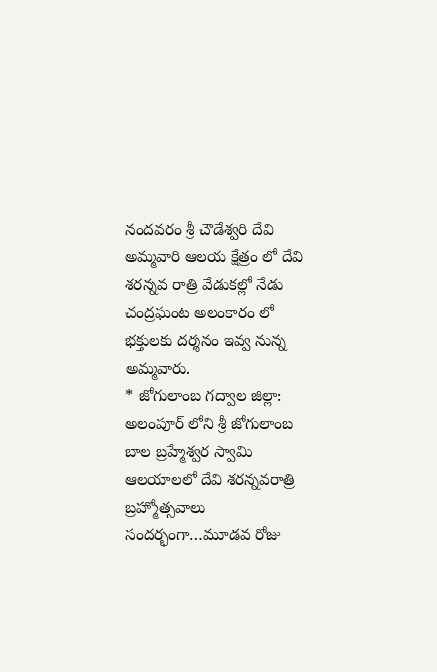నందవరం శ్రీ చౌడేశ్వరి దేవి అమ్మవారి ఆలయ క్షేత్రం లో దేవి శరన్నవ రాత్రి వేడుకల్లో నేడు చంద్రఘంట అలంకారం లో భక్తులకు దర్శనం ఇవ్వ నున్న అమ్మవారు.
* జోగులాంబ గద్వాల జిల్లా: అలంపూర్ లోని శ్రీ జోగులాంబ బాల బ్రహ్మేశ్వర స్వామి ఆలయాలలో దేవి శరన్నవరాత్రి బ్రహ్మోత్సవాలు సందర్భంగా…మూడవ రోజు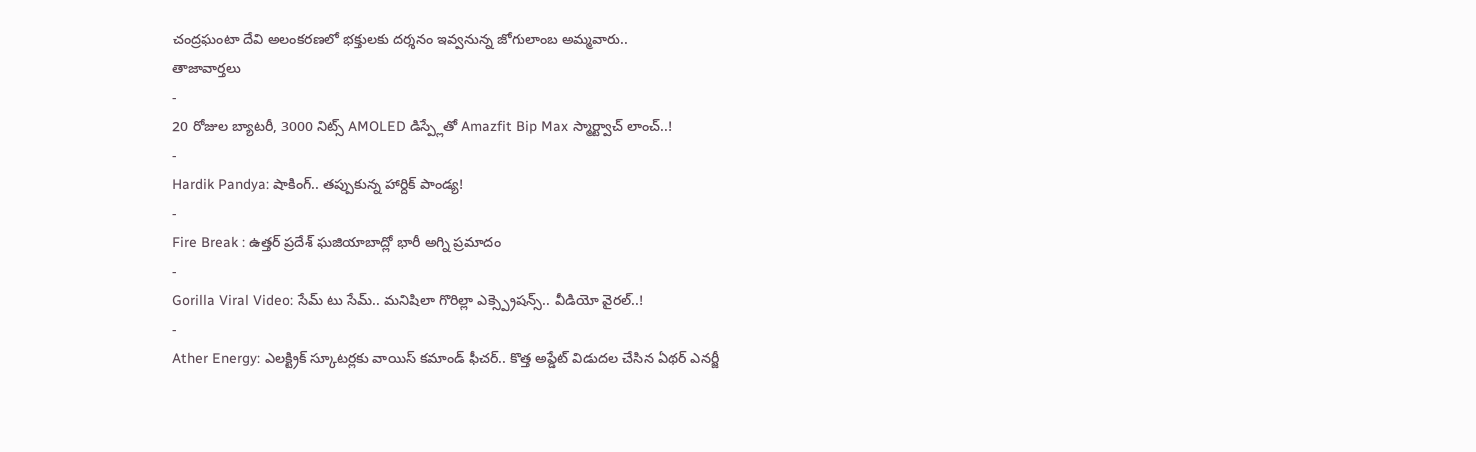చంద్రఘంటా దేవి అలంకరణలో భక్తులకు దర్శనం ఇవ్వనున్న జోగులాంబ అమ్మవారు..
తాజావార్తలు
-
20 రోజుల బ్యాటరీ, 3000 నిట్స్ AMOLED డిస్ప్లేతో Amazfit Bip Max స్మార్ట్వాచ్ లాంచ్..!
-
Hardik Pandya: షాకింగ్.. తప్పుకున్న హార్దిక్ పాండ్య!
-
Fire Break : ఉత్తర్ ప్రదేశ్ ఘజియాబాద్లో భారీ అగ్ని ప్రమాదం
-
Gorilla Viral Video: సేమ్ టు సేమ్.. మనిషిలా గొరిల్లా ఎక్స్ప్రెషన్స్.. వీడియో వైరల్..!
-
Ather Energy: ఎలక్ట్రిక్ స్కూటర్లకు వాయిస్ కమాండ్ ఫీచర్.. కొత్త అప్డేట్ విడుదల చేసిన ఏథర్ ఎనర్జీ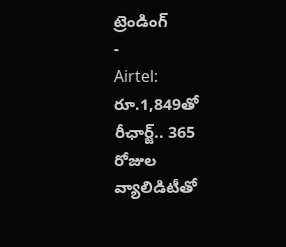ట్రెండింగ్
-
Airtel: రూ.1,849తో రీఛార్జ్.. 365 రోజుల వ్యాలిడిటీతో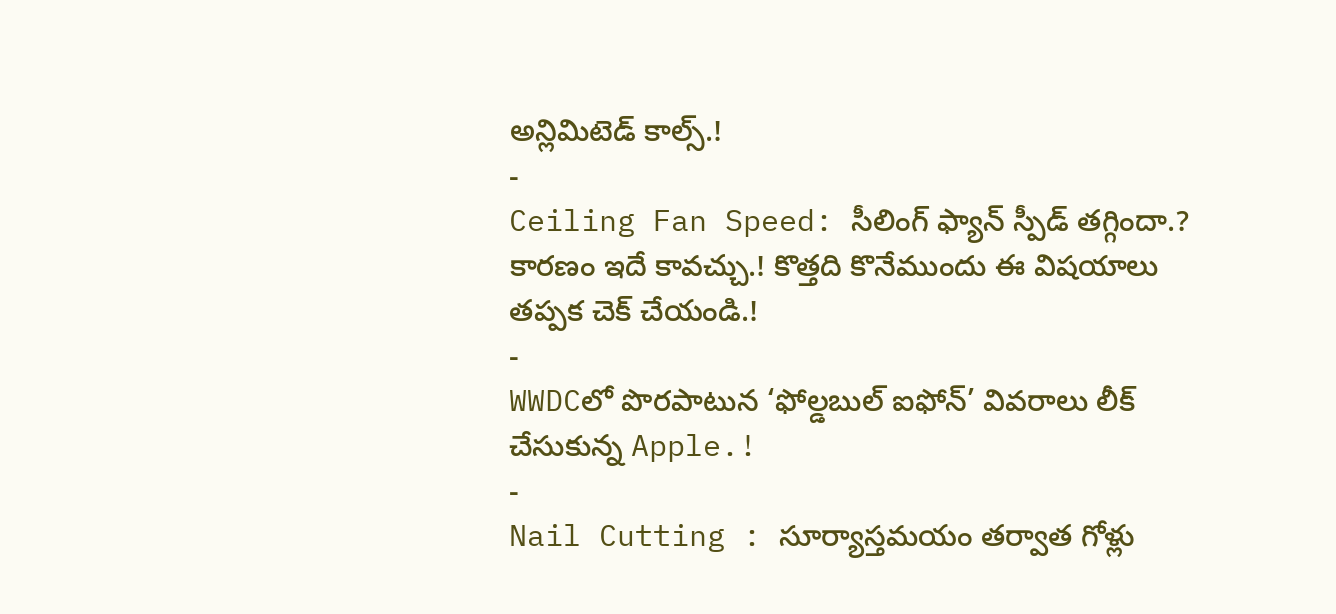అన్లిమిటెడ్ కాల్స్.!
-
Ceiling Fan Speed: సీలింగ్ ఫ్యాన్ స్పీడ్ తగ్గిందా.? కారణం ఇదే కావచ్చు.! కొత్తది కొనేముందు ఈ విషయాలు తప్పక చెక్ చేయండి.!
-
WWDCలో పొరపాటున ‘ఫోల్డబుల్ ఐఫోన్’ వివరాలు లీక్ చేసుకున్న Apple.!
-
Nail Cutting : సూర్యాస్తమయం తర్వాత గోళ్లు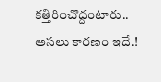కత్తిరించొద్దంటారు.. అసలు కారణం ఇదే.!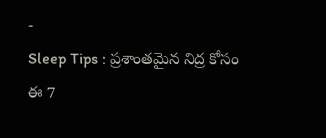-
Sleep Tips : ప్రశాంతమైన నిద్ర కోసం ఈ 7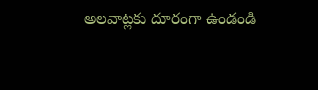అలవాట్లకు దూరంగా ఉండండి